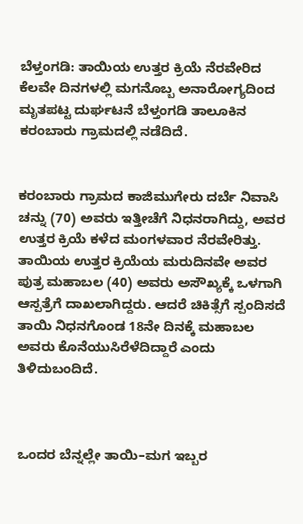ಬೆಳ್ತಂಗಡಿ: ತಾಯಿಯ ಉತ್ತರ ಕ್ರಿಯೆ ನೆರವೇರಿದ ಕೆಲವೇ ದಿನಗಳಲ್ಲಿ ಮಗನೊಬ್ಬ ಅನಾರೋಗ್ಯದಿಂದ ಮೃತಪಟ್ಟ ದುರ್ಘಟನೆ ಬೆಳ್ತಂಗಡಿ ತಾಲೂಕಿನ ಕರಂಬಾರು ಗ್ರಾಮದಲ್ಲಿ ನಡೆದಿದೆ.


ಕರಂಬಾರು ಗ್ರಾಮದ ಕಾಜಿಮುಗೇರು ದರ್ಬೆ ನಿವಾಸಿ ಚನ್ನು (70) ಅವರು ಇತ್ತೀಚೆಗೆ ನಿಧನರಾಗಿದ್ದು, ಅವರ ಉತ್ತರ ಕ್ರಿಯೆ ಕಳೆದ ಮಂಗಳವಾರ ನೆರವೇರಿತ್ತು. ತಾಯಿಯ ಉತ್ತರ ಕ್ರಿಯೆಯ ಮರುದಿನವೇ ಅವರ ಪುತ್ರ ಮಹಾಬಲ (40) ಅವರು ಅಸೌಖ್ಯಕ್ಕೆ ಒಳಗಾಗಿ ಆಸ್ಪತ್ರೆಗೆ ದಾಖಲಾಗಿದ್ದರು. ಆದರೆ ಚಿಕಿತ್ಸೆಗೆ ಸ್ಪಂದಿಸದೆ ತಾಯಿ ನಿಧನಗೊಂಡ 18ನೇ ದಿನಕ್ಕೆ ಮಹಾಬಲ ಅವರು ಕೊನೆಯುಸಿರೆಳೆದಿದ್ದಾರೆ ಎಂದು ತಿಳಿದುಬಂದಿದೆ.



ಒಂದರ ಬೆನ್ನಲ್ಲೇ ತಾಯಿ–ಮಗ ಇಬ್ಬರ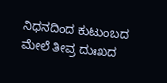ನಿಧನದಿಂದ ಕುಟುಂಬದ ಮೇಲೆ ತೀವ್ರ ದುಃಖದ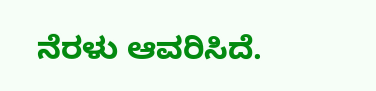ನೆರಳು ಆವರಿಸಿದೆ.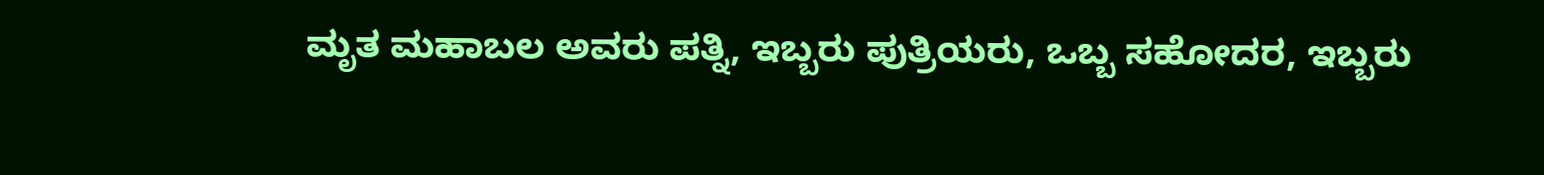ಮೃತ ಮಹಾಬಲ ಅವರು ಪತ್ನಿ, ಇಬ್ಬರು ಪುತ್ರಿಯರು, ಒಬ್ಬ ಸಹೋದರ, ಇಬ್ಬರು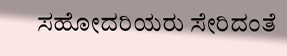ಸಹೋದರಿಯರು ಸೇರಿದಂತೆ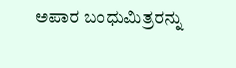ಅಪಾರ ಬಂಧುಮಿತ್ರರನ್ನು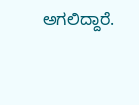ಅಗಲಿದ್ದಾರೆ.